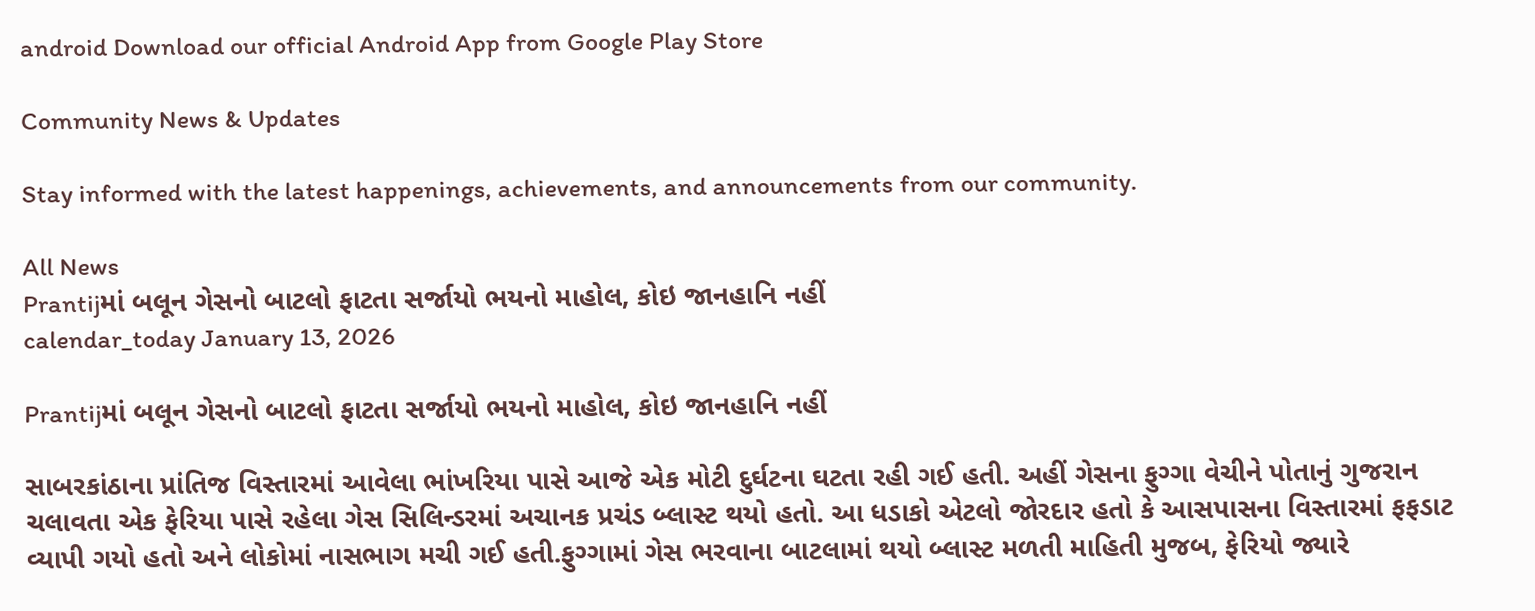android Download our official Android App from Google Play Store

Community News & Updates

Stay informed with the latest happenings, achievements, and announcements from our community.

All News
Prantijમાં બલૂન ગેસનો બાટલો ફાટતા સર્જાયો ભયનો માહોલ, કોઇ જાનહાનિ નહીં
calendar_today January 13, 2026

Prantijમાં બલૂન ગેસનો બાટલો ફાટતા સર્જાયો ભયનો માહોલ, કોઇ જાનહાનિ નહીં

સાબરકાંઠાના પ્રાંતિજ વિસ્તારમાં આવેલા ભાંખરિયા પાસે આજે એક મોટી દુર્ઘટના ઘટતા રહી ગઈ હતી. અહીં ગેસના ફુગ્ગા વેચીને પોતાનું ગુજરાન ચલાવતા એક ફેરિયા પાસે રહેલા ગેસ સિલિન્ડરમાં અચાનક પ્રચંડ બ્લાસ્ટ થયો હતો. આ ધડાકો એટલો જોરદાર હતો કે આસપાસના વિસ્તારમાં ફફડાટ વ્યાપી ગયો હતો અને લોકોમાં નાસભાગ મચી ગઈ હતી.ફુગ્ગામાં ગેસ ભરવાના બાટલામાં થયો બ્લાસ્ટ મળતી માહિતી મુજબ, ફેરિયો જ્યારે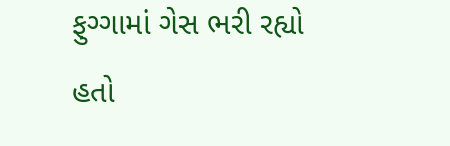ફુગ્ગામાં ગેસ ભરી રહ્યો હતો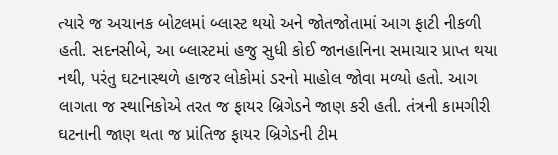ત્યારે જ અચાનક બોટલમાં બ્લાસ્ટ થયો અને જોતજોતામાં આગ ફાટી નીકળી હતી. સદનસીબે, આ બ્લાસ્ટમાં હજુ સુધી કોઈ જાનહાનિના સમાચાર પ્રાપ્ત થયા નથી, પરંતુ ઘટનાસ્થળે હાજર લોકોમાં ડરનો માહોલ જોવા મળ્યો હતો. આગ લાગતા જ સ્થાનિકોએ તરત જ ફાયર બ્રિગેડને જાણ કરી હતી. તંત્રની કામગીરી ઘટનાની જાણ થતા જ પ્રાંતિજ ફાયર બ્રિગેડની ટીમ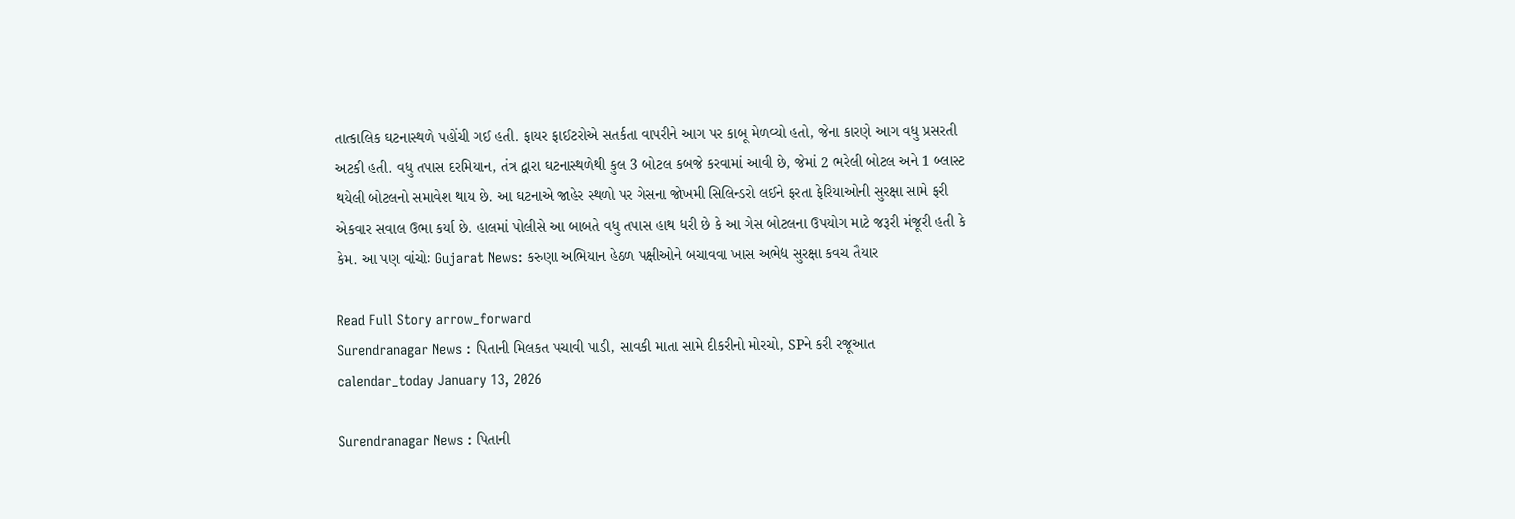તાત્કાલિક ઘટનાસ્થળે પહોંચી ગઈ હતી. ફાયર ફાઈટરોએ સતર્કતા વાપરીને આગ પર કાબૂ મેળવ્યો હતો, જેના કારણે આગ વધુ પ્રસરતી અટકી હતી. વધુ તપાસ દરમિયાન, તંત્ર દ્વારા ઘટનાસ્થળેથી કુલ 3 બોટલ કબજે કરવામાં આવી છે, જેમાં 2 ભરેલી બોટલ અને 1 બ્લાસ્ટ થયેલી બોટલનો સમાવેશ થાય છે. આ ઘટનાએ જાહેર સ્થળો પર ગેસના જોખમી સિલિન્ડરો લઈને ફરતા ફેરિયાઓની સુરક્ષા સામે ફરી એકવાર સવાલ ઉભા કર્યા છે. હાલમાં પોલીસે આ બાબતે વધુ તપાસ હાથ ધરી છે કે આ ગેસ બોટલના ઉપયોગ માટે જરૂરી મંજૂરી હતી કે કેમ. આ પણ વાંચોઃ Gujarat News: કરુણા અભિયાન હેઠળ પક્ષીઓને બચાવવા ખાસ અભેદ્ય સુરક્ષા કવચ તૈયાર

Read Full Story arrow_forward
Surendranagar News : પિતાની મિલકત પચાવી પાડી, સાવકી માતા સામે દીકરીનો મોરચો, SPને કરી રજૂઆત
calendar_today January 13, 2026

Surendranagar News : પિતાની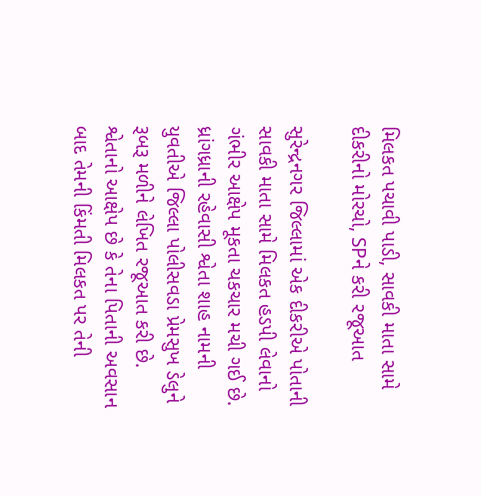મિલકત પચાવી પાડી, સાવકી માતા સામે દીકરીનો મોરચો, SPને કરી રજૂઆત

સુરેન્દ્રનગર જિલ્લામાં એક દીકરીએ પોતાની સાવકી માતા સામે મિલકત હડપી લેવાનો ગંભીર આક્ષેપ મૂકતા ચકચાર મચી ગઈ છે. ધ્રાંગધ્રાની રહેવાસી શ્વેતા શાહ નામની યુવતીએ જિલ્લા પોલીસવડા પ્રેમસુખ ડેલુને રૂબરૂ મળીને લેખિત રજૂઆત કરી છે. શ્વેતાનો આક્ષેપ છે કે તેના પિતાની અવસાન બાદ તેમની કિંમતી મિલકત પર તેની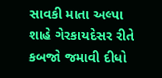સાવકી માતા અલ્પા શાહે ગેરકાયદેસર રીતે કબજો જમાવી દીધો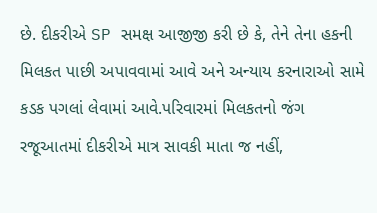છે. દીકરીએ SP સમક્ષ આજીજી કરી છે કે, તેને તેના હકની મિલકત પાછી અપાવવામાં આવે અને અન્યાય કરનારાઓ સામે કડક પગલાં લેવામાં આવે.પરિવારમાં મિલકતનો જંગ રજૂઆતમાં દીકરીએ માત્ર સાવકી માતા જ નહીં,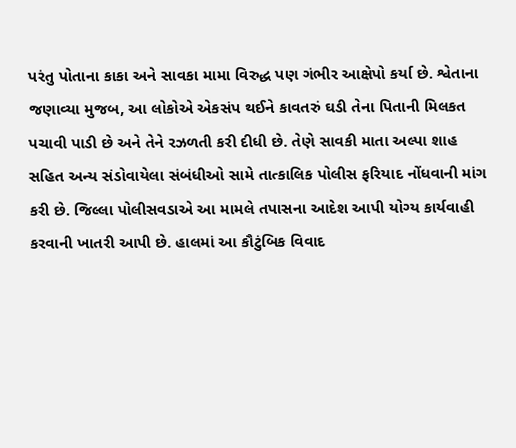પરંતુ પોતાના કાકા અને સાવકા મામા વિરુદ્ધ પણ ગંભીર આક્ષેપો કર્યા છે. શ્વેતાના જણાવ્યા મુજબ, આ લોકોએ એકસંપ થઈને કાવતરું ઘડી તેના પિતાની મિલકત પચાવી પાડી છે અને તેને રઝળતી કરી દીધી છે. તેણે સાવકી માતા અલ્પા શાહ સહિત અન્ય સંડોવાયેલા સંબંધીઓ સામે તાત્કાલિક પોલીસ ફરિયાદ નોંધવાની માંગ કરી છે. જિલ્લા પોલીસવડાએ આ મામલે તપાસના આદેશ આપી યોગ્ય કાર્યવાહી કરવાની ખાતરી આપી છે. હાલમાં આ કૌટુંબિક વિવાદ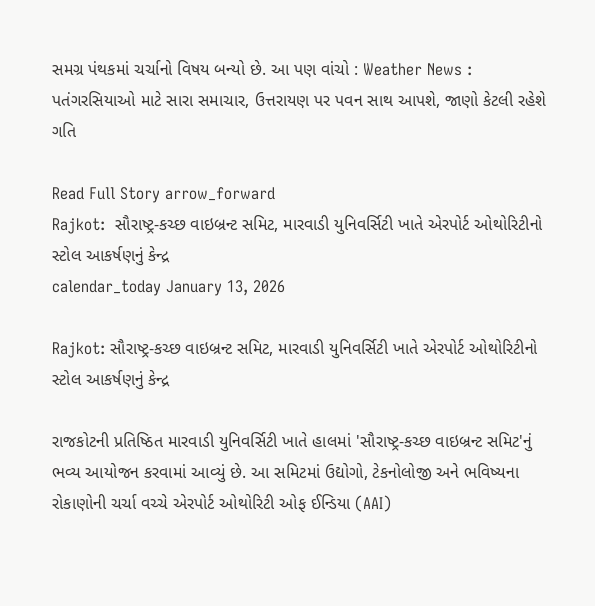સમગ્ર પંથકમાં ચર્ચાનો વિષય બન્યો છે. આ પણ વાંચો : Weather News : પતંગરસિયાઓ માટે સારા સમાચાર, ઉત્તરાયણ પર પવન સાથ આપશે, જાણો કેટલી રહેશે ગતિ

Read Full Story arrow_forward
Rajkot:  સૌરાષ્ટ્ર-કચ્છ વાઇબ્રન્ટ સમિટ, મારવાડી યુનિવર્સિટી ખાતે એરપોર્ટ ઓથોરિટીનો સ્ટોલ આકર્ષણનું કેન્દ્ર
calendar_today January 13, 2026

Rajkot: સૌરાષ્ટ્ર-કચ્છ વાઇબ્રન્ટ સમિટ, મારવાડી યુનિવર્સિટી ખાતે એરપોર્ટ ઓથોરિટીનો સ્ટોલ આકર્ષણનું કેન્દ્ર

રાજકોટની પ્રતિષ્ઠિત મારવાડી યુનિવર્સિટી ખાતે હાલમાં 'સૌરાષ્ટ્ર-કચ્છ વાઇબ્રન્ટ સમિટ'નું ભવ્ય આયોજન કરવામાં આવ્યું છે. આ સમિટમાં ઉદ્યોગો, ટેકનોલોજી અને ભવિષ્યના રોકાણોની ચર્ચા વચ્ચે એરપોર્ટ ઓથોરિટી ઓફ ઈન્ડિયા (AAI)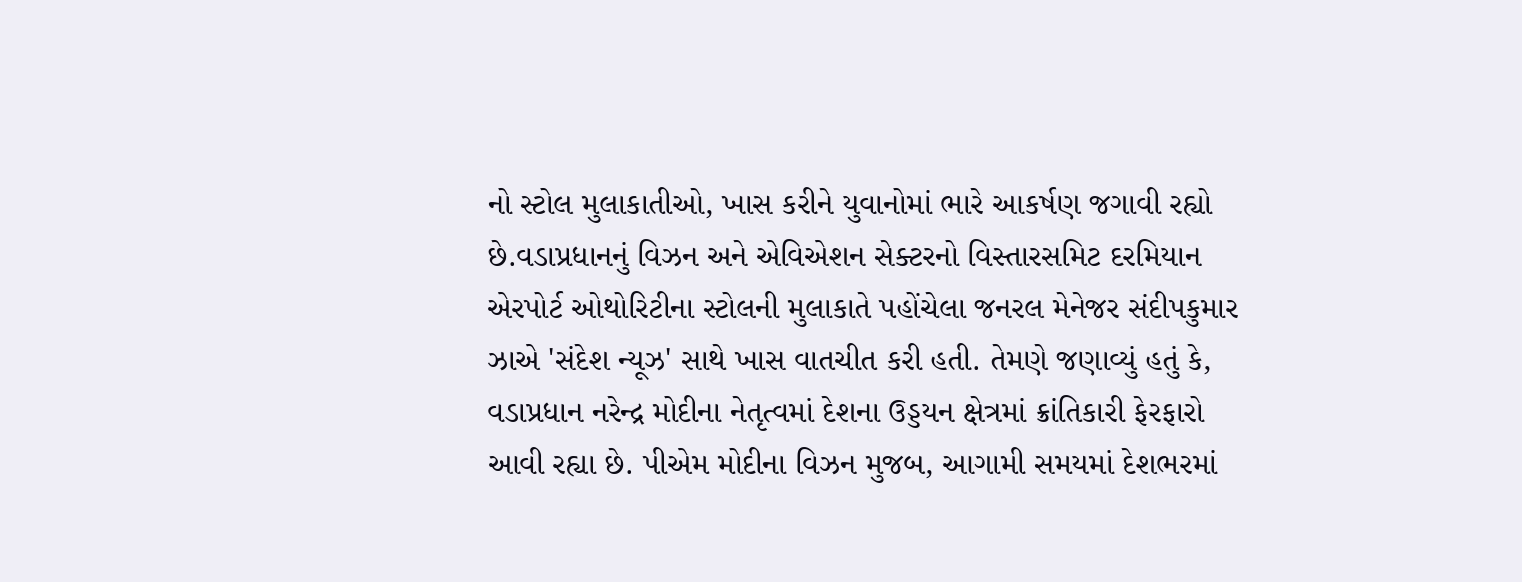નો સ્ટોલ મુલાકાતીઓ, ખાસ કરીને યુવાનોમાં ભારે આકર્ષણ જગાવી રહ્યો છે.વડાપ્રધાનનું વિઝન અને એવિએશન સેક્ટરનો વિસ્તારસમિટ દરમિયાન એરપોર્ટ ઓથોરિટીના સ્ટોલની મુલાકાતે પહોંચેલા જનરલ મેનેજર સંદીપકુમાર ઝાએ 'સંદેશ ન્યૂઝ' સાથે ખાસ વાતચીત કરી હતી. તેમણે જણાવ્યું હતું કે, વડાપ્રધાન નરેન્દ્ર મોદીના નેતૃત્વમાં દેશના ઉડ્ડયન ક્ષેત્રમાં ક્રાંતિકારી ફેરફારો આવી રહ્યા છે. પીએમ મોદીના વિઝન મુજબ, આગામી સમયમાં દેશભરમાં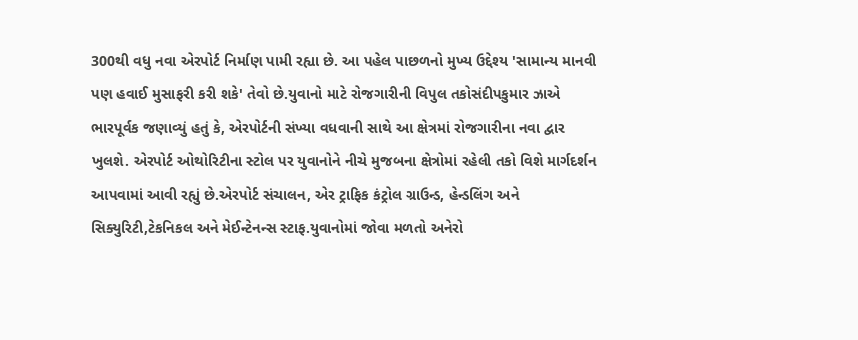300થી વધુ નવા એરપોર્ટ નિર્માણ પામી રહ્યા છે. આ પહેલ પાછળનો મુખ્ય ઉદ્દેશ્ય 'સામાન્ય માનવી પણ હવાઈ મુસાફરી કરી શકે' તેવો છે.યુવાનો માટે રોજગારીની વિપુલ તકોસંદીપકુમાર ઝાએ ભારપૂર્વક જણાવ્યું હતું કે, એરપોર્ટની સંખ્યા વધવાની સાથે આ ક્ષેત્રમાં રોજગારીના નવા દ્વાર ખુલશે. એરપોર્ટ ઓથોરિટીના સ્ટોલ પર યુવાનોને નીચે મુજબના ક્ષેત્રોમાં રહેલી તકો વિશે માર્ગદર્શન આપવામાં આવી રહ્યું છે.એરપોર્ટ સંચાલન, એર ટ્રાફિક કંટ્રોલ ગ્રાઉન્ડ, હેન્ડલિંગ અને સિક્યુરિટી,ટેકનિકલ અને મેઈન્ટેનન્સ સ્ટાફ.યુવાનોમાં જોવા મળતો અનેરો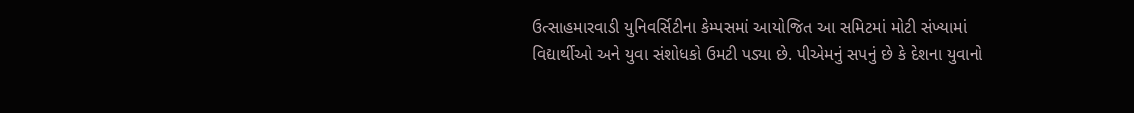ઉત્સાહમારવાડી યુનિવર્સિટીના કેમ્પસમાં આયોજિત આ સમિટમાં મોટી સંખ્યામાં વિદ્યાર્થીઓ અને યુવા સંશોધકો ઉમટી પડ્યા છે. પીએમનું સપનું છે કે દેશના યુવાનો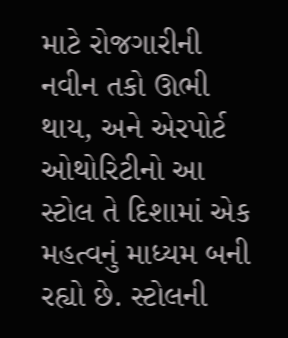માટે રોજગારીની નવીન તકો ઊભી થાય, અને એરપોર્ટ ઓથોરિટીનો આ સ્ટોલ તે દિશામાં એક મહત્વનું માધ્યમ બની રહ્યો છે. સ્ટોલની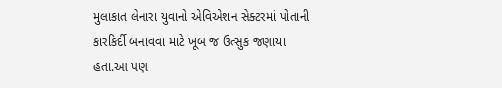મુલાકાત લેનારા યુવાનો એવિએશન સેક્ટરમાં પોતાની કારકિર્દી બનાવવા માટે ખૂબ જ ઉત્સુક જણાયા હતા.આ પણ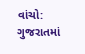વાંચો: ગુજરાતમાં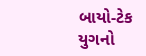બાયો-ટેક યુગનો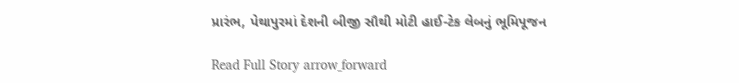પ્રારંભ, પેથાપુરમાં દેશની બીજી સૌથી મોટી હાઈ-ટેક લેબનું ભૂમિપૂજન

Read Full Story arrow_forward